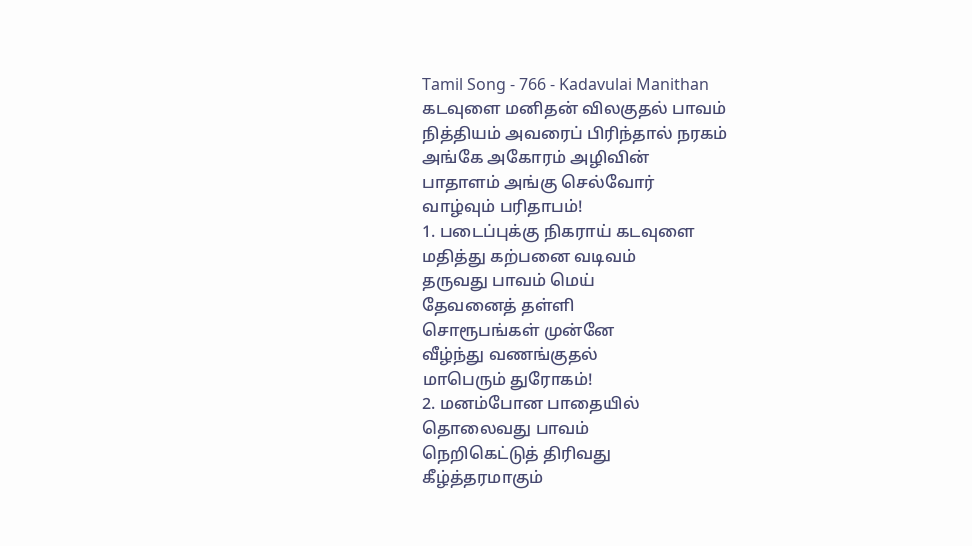Tamil Song - 766 - Kadavulai Manithan
கடவுளை மனிதன் விலகுதல் பாவம்
நித்தியம் அவரைப் பிரிந்தால் நரகம்
அங்கே அகோரம் அழிவின்
பாதாளம் அங்கு செல்வோர்
வாழ்வும் பரிதாபம்!
1. படைப்புக்கு நிகராய் கடவுளை
மதித்து கற்பனை வடிவம்
தருவது பாவம் மெய்
தேவனைத் தள்ளி
சொரூபங்கள் முன்னே
வீழ்ந்து வணங்குதல்
மாபெரும் துரோகம்!
2. மனம்போன பாதையில்
தொலைவது பாவம்
நெறிகெட்டுத் திரிவது
கீழ்த்தரமாகும்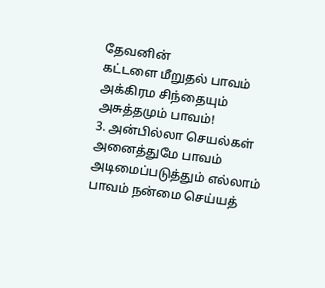தேவனின்
கட்டளை மீறுதல் பாவம்
அக்கிரம சிந்தையும்
அசுத்தமும் பாவம்!
3. அன்பில்லா செயல்கள்
அனைத்துமே பாவம்
அடிமைப்படுத்தும் எல்லாம்
பாவம் நன்மை செய்யத்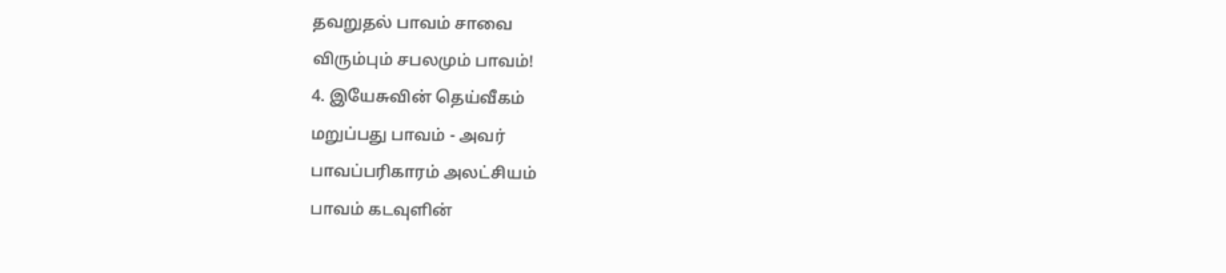தவறுதல் பாவம் சாவை
விரும்பும் சபலமும் பாவம்!
4. இயேசுவின் தெய்வீகம்
மறுப்பது பாவம் - அவர்
பாவப்பரிகாரம் அலட்சியம்
பாவம் கடவுளின்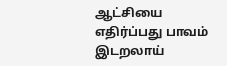ஆட்சியை
எதிர்ப்பது பாவம் இடறலாய்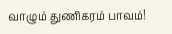வாழும் துணிகரம் பாவம்!